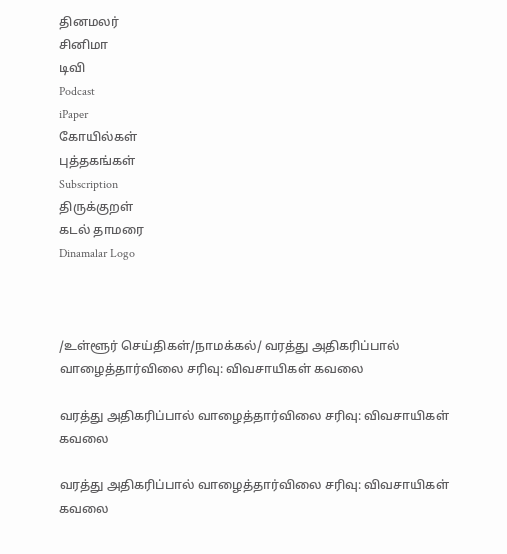தினமலர்
சினிமா
டிவி
Podcast
iPaper
கோயில்கள்
புத்தகங்கள்
Subscription
திருக்குறள்
கடல் தாமரை
Dinamalar Logo



/உள்ளூர் செய்திகள்/நாமக்கல்/ வரத்து அதிகரிப்பால் வாழைத்தார்விலை சரிவு: விவசாயிகள் கவலை

வரத்து அதிகரிப்பால் வாழைத்தார்விலை சரிவு: விவசாயிகள் கவலை

வரத்து அதிகரிப்பால் வாழைத்தார்விலை சரிவு: விவசாயிகள் கவலை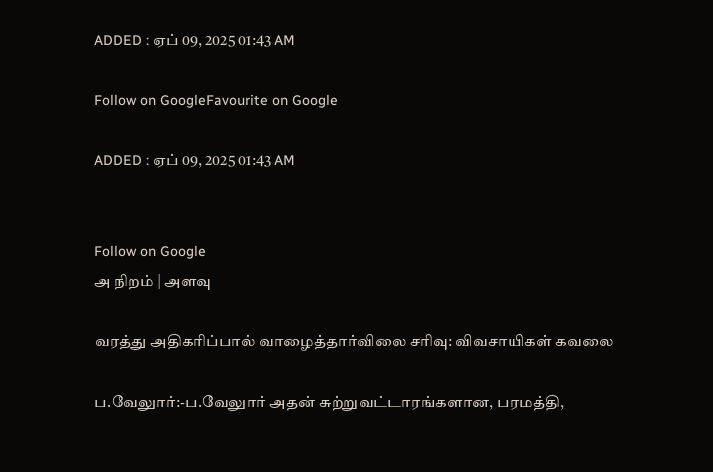ADDED : ஏப் 09, 2025 01:43 AM

Follow on GoogleFavourite on Google

ADDED : ஏப் 09, 2025 01:43 AM


Follow on Google
அ நிறம் | அளவு

வரத்து அதிகரிப்பால் வாழைத்தார்விலை சரிவு: விவசாயிகள் கவலை

ப.வேலுார்:-ப.வேலுார் அதன் சுற்றுவட்டாரங்களான, பரமத்தி,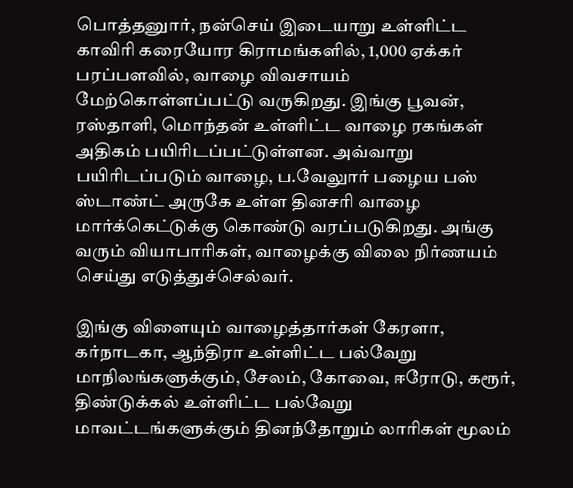பொத்தனுார், நன்செய் இடையாறு உள்ளிட்ட காவிரி கரையோர கிராமங்களில், 1,000 ஏக்கர் பரப்பளவில், வாழை விவசாயம் மேற்கொள்ளப்பட்டு வருகிறது. இங்கு பூவன், ரஸ்தாளி, மொந்தன் உள்ளிட்ட வாழை ரகங்கள் அதிகம் பயிரிடப்பட்டுள்ளன. அவ்வாறு பயிரிடப்படும் வாழை, ப.வேலுார் பழைய பஸ் ஸ்டாண்ட் அருகே உள்ள தினசரி வாழை மார்க்கெட்டுக்கு கொண்டு வரப்படுகிறது. அங்கு வரும் வியாபாரிகள், வாழைக்கு விலை நிர்ணயம் செய்து எடுத்துச்செல்வர்.

இங்கு விளையும் வாழைத்தார்கள் கேரளா, கர்நாடகா, ஆந்திரா உள்ளிட்ட பல்வேறு மாநிலங்களுக்கும், சேலம், கோவை, ஈரோடு, கரூர், திண்டுக்கல் உள்ளிட்ட பல்வேறு மாவட்டங்களுக்கும் தினந்தோறும் லாரிகள் மூலம்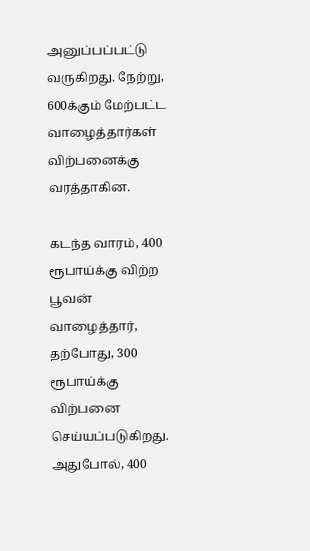அனுப்பப்பட்டு வருகிறது. நேற்று, 600க்கும் மேற்பட்ட வாழைத்தார்கள் விற்பனைக்கு வரத்தாகின.

கடந்த வாரம், 400 ரூபாய்க்கு விற்ற பூவன் வாழைத்தார், தற்போது, 300 ரூபாய்க்கு விற்பனை செய்யப்படுகிறது. அதுபோல், 400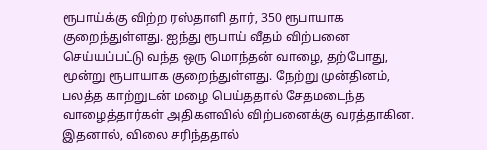ரூபாய்க்கு விற்ற ரஸ்தாளி தார், 350 ரூபாயாக குறைந்துள்ளது. ஐந்து ரூபாய் வீதம் விற்பனை செய்யப்பட்டு வந்த ஒரு மொந்தன் வாழை, தற்போது, மூன்று ரூபாயாக குறைந்துள்ளது. நேற்று முன்தினம், பலத்த காற்றுடன் மழை பெய்ததால் சேதமடைந்த வாழைத்தார்கள் அதிகளவில் விற்பனைக்கு வரத்தாகின. இதனால், விலை சரிந்ததால்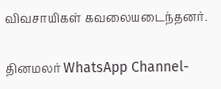விவசாயிகள் கவலையடைந்தனர்.

தினமலர் WhatsApp Channel-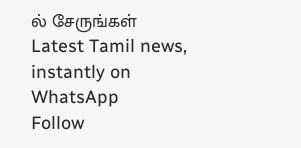ல் சேருங்கள்
Latest Tamil news, instantly on WhatsApp
Follow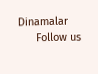Dinamalar
      Follow us